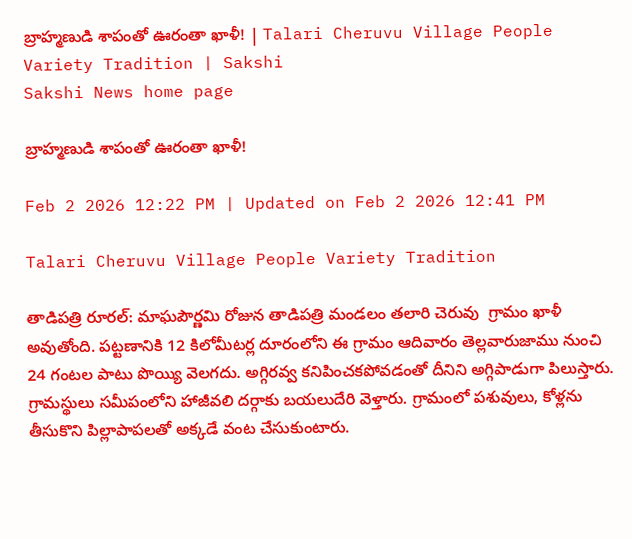బ్రాహ్మణుడి శాపంతో ఊరంతా ఖాళీ! | Talari Cheruvu Village People Variety Tradition | Sakshi
Sakshi News home page

బ్రాహ్మణుడి శాపంతో ఊరంతా ఖాళీ!

Feb 2 2026 12:22 PM | Updated on Feb 2 2026 12:41 PM

Talari Cheruvu Village People Variety Tradition

తాడిపత్రి రూరల్‌: మాఘపౌర్ణమి రోజున తాడిపత్రి మండలం తలారి చెరువు  గ్రామం ఖాళీ అవుతోంది. పట్టణానికి 12 కిలోమీటర్ల దూరంలోని ఈ గ్రామం ఆదివారం తెల్లవారుజాము నుంచి 24 గంటల పాటు పొయ్యి వెలగదు. అగ్గిరవ్వ కనిపించకపోవడంతో దీనిని అగ్గిపాడుగా పిలుస్తారు. గ్రామస్థులు సమీపంలోని హాజీవలి దర్గాకు బయలుదేరి వెళ్తారు. గ్రామంలో పశువులు, కోళ్లను తీసుకొని పిల్లాపాపలతో అక్కడే వంట చేసుకుంటారు.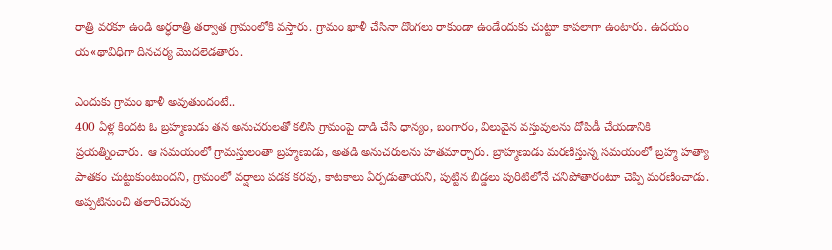రాత్రి వరకూ ఉండి అర్ధరాత్రి తర్వాత గ్రామంలోకి వస్తారు. గ్రామం ఖాళీ చేసినా దొంగలు రాకుండా ఉండేందుకు చుట్టూ కాపలాగా ఉంటారు. ఉదయం య«థావిధిగా దినచర్య మొదలెడతారు.

ఎందుకు గ్రామం ఖాళీ అవుతుందంటే..
400 ఏళ్ల కిందట ఓ బ్రహ్మణుడు తన అనుచరులతో కలిసి గ్రామంపై దాడి చేసి ధాన్యం, బంగారం, విలువైన వస్తువులను దోపిడీ చేయడానికి ప్రయత్నించారు. ఆ సమయంలో గ్రామస్తులంతా బ్రహ్మణుడు, అతడి అనుచరులను హతమార్చారు. బ్రాహ్మణుడు మరణిస్తున్న సమయంలో బ్రహ్మ హత్యా పాతకం చుట్టుకుంటుందని, గ్రామంలో వర్షాలు పడక కరవు, కాటకాలు ఏర్పడుతాయని, పుట్టిన బిడ్డలు పురిటిలోనే చనిపోతారంటూ చెప్పి మరణించాడు. అప్పటినుంచి తలారిచెరువు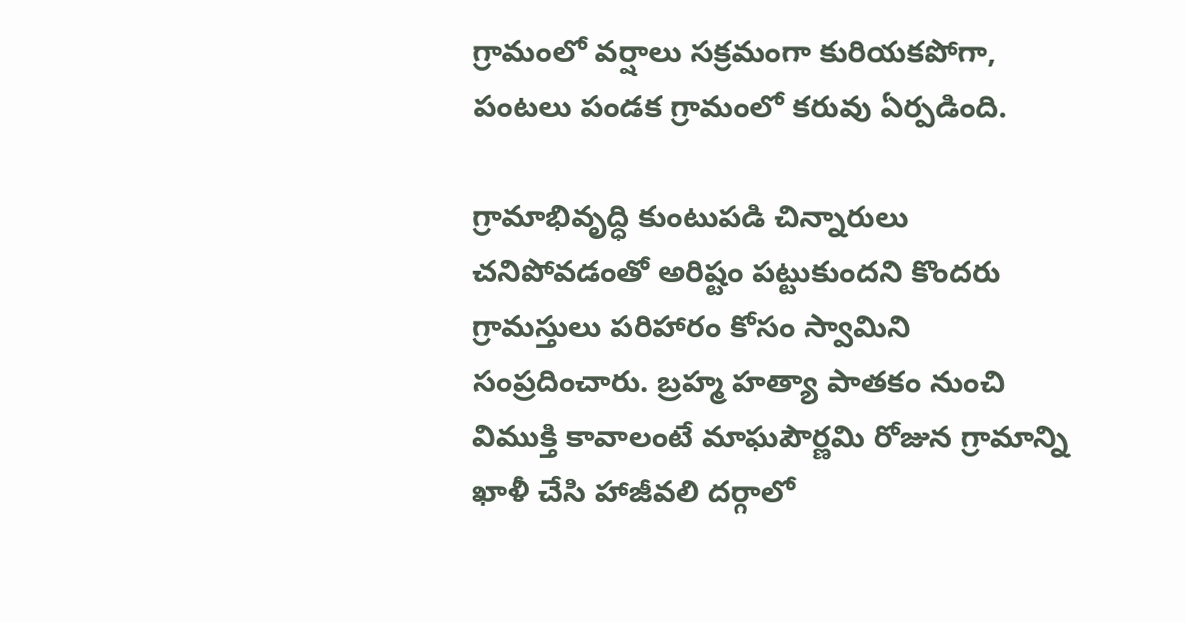గ్రామంలో వర్షాలు సక్రమంగా కురియకపోగా, పంటలు పండక గ్రామంలో కరువు ఏర్పడింది.

గ్రామాభివృద్ధి కుంటుపడి చిన్నారులు చనిపోవడంతో అరిష్టం పట్టుకుందని కొందరు గ్రామస్తులు పరిహారం కోసం స్వామిని సంప్రదించారు. బ్రహ్మ హత్యా పాతకం నుంచి విముక్తి కావాలంటే మాఘపౌర్ణమి రోజున గ్రామాన్ని ఖాళీ చేసి హాజీవలి దర్గాలో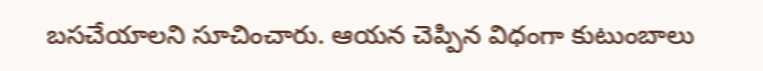బసచేయాలని సూచించారు. ఆయన చెప్పిన విధంగా కుటుంబాలు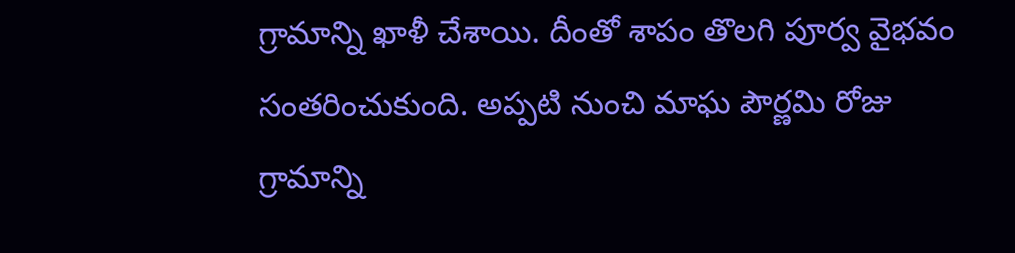గ్రామాన్ని ఖాళీ చేశాయి. దీంతో శాపం తొలగి పూర్వ వైభవం సంతరించుకుంది. అప్పటి నుంచి మాఘ పౌర్ణమి రోజు గ్రామాన్ని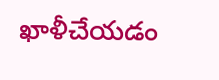ఖాళీచేయడం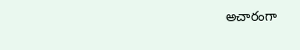అచారంగా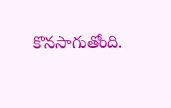కొనసాగుతోంది.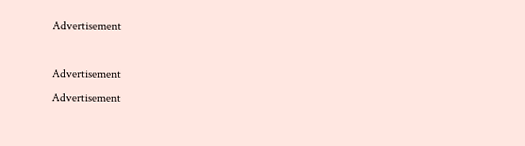Advertisement

Advertisement
Advertisement